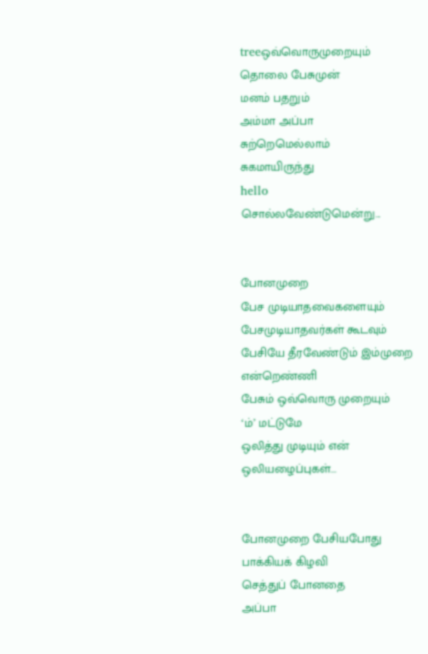treeஒவ்வொருமுறையும்
தொலை பேசுமுன்
மனம் பதறும்
அம்மா அப்பா
சுற்றெமெல்லாம்
சுகமாயிருந்து
hello
சொல்லவேண்டுமென்று...


போனமுறை
பேச முடியாதவைகளையும்
பேசமுடியாதவர்கள் கூடவும்
பேசியே தீரவேண்டும் இம்முறை
என்றெண்ணி
பேசும் ஒவ்வொரு முறையும்
‘ம்’ மட்டுமே
ஒலித்து முடியும் என்
ஒலியழைப்புகள்...


போனமுறை பேசியபோது
பாக்கியக் கிழவி
செத்துப் போனதை
அப்பா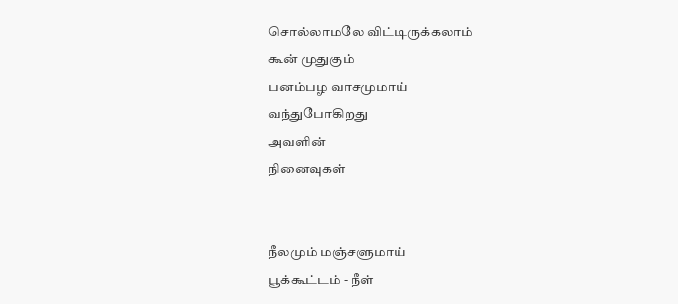சொல்லாமலே விட்டிருக்கலாம்
கூன் முதுகும்
பனம்பழ வாசமுமாய்
வந்துபோகிறது
அவளின்
நினைவுகள்


நீலமும் மஞ்சளுமாய்
பூக்கூட்டம் - நீள்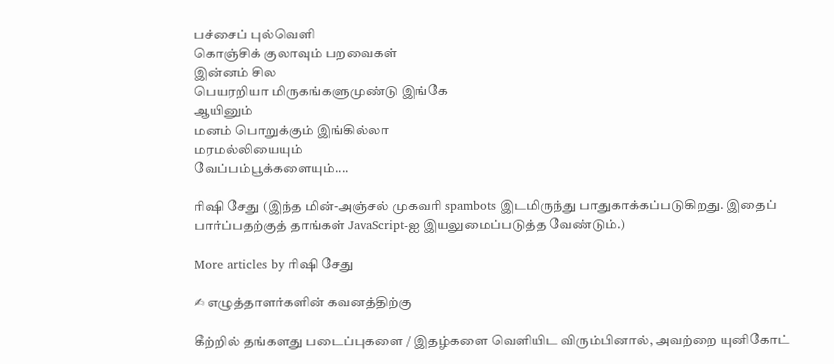பச்சைப் புல்வெளி
கொஞ்சிக் குலாவும் பறவைகள்
இன்னம் சில
பெயரறியா மிருகங்களுமுண்டு இங்கே
ஆயினும்
மனம் பொறுக்கும் இங்கில்லா
மரமல்லியையும்
வேப்பம்பூக்களையும்....

ரிஷி சேது (இந்த மின்-அஞ்சல் முகவரி spambots இடமிருந்து பாதுகாக்கப்படுகிறது. இதைப் பார்ப்பதற்குத் தாங்கள் JavaScript-ஐ இயலுமைப்படுத்த வேண்டும்.)

More articles by ரிஷி சேது

✍ எழுத்தாளர்களின் கவனத்திற்கு

கீற்றில் தங்களது படைப்புகளை / இதழ்களை வெளியிட விரும்பினால், அவற்றை யுனிகோட்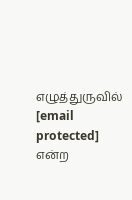எழுத்துருவில் [email protected] என்ற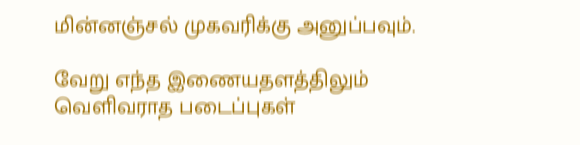மின்னஞ்சல் முகவரிக்கு அனுப்பவும்.

வேறு எந்த இணையதளத்திலும் வெளிவராத படைப்புகள்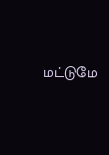மட்டுமே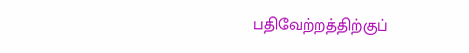பதிவேற்றத்திற்குப்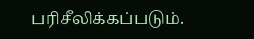பரிசீலிக்கப்படும்.